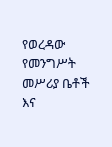የወረዳው የመንግሥት መሥሪያ ቤቶች እና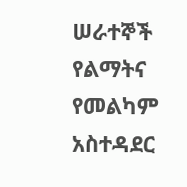ሠራተኞች የልማትና የመልካም አስተዳደር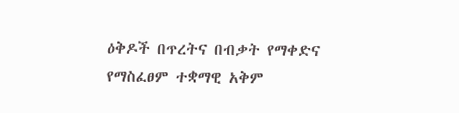ዕቅዶች በጥረትና በብቃት የማቀድና የማስፈፀም ተቋማዊ አቅም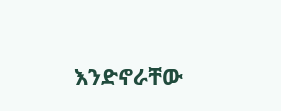እንድኖራቸው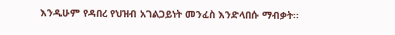እንዲሁም የዳበረ የህዝብ አገልጋይነት መንፈስ እንድላበሱ ማብቃት፡፡